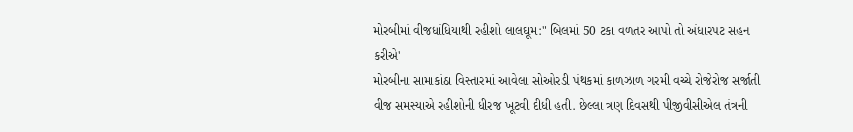મોરબીમાં વીજધાંધિયાથી રહીશો લાલઘૂમ:" બિલમાં 50 ટકા વળતર આપો તો અંધારપટ સહન કરીએ'
મોરબીના સામાકાંઠા વિસ્તારમાં આવેલા સોઓરડી પંથકમાં કાળઝાળ ગરમી વચ્ચે રોજેરોજ સર્જાતી વીજ સમસ્યાએ રહીશોની ધીરજ ખૂટવી દીધી હતી. છેલ્લા ત્રણ દિવસથી પીજીવીસીએલ તંત્રની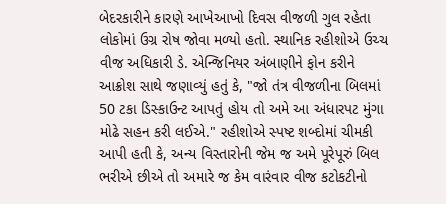બેદરકારીને કારણે આખેઆખો દિવસ વીજળી ગુલ રહેતા લોકોમાં ઉગ્ર રોષ જોવા મળ્યો હતો. સ્થાનિક રહીશોએ ઉચ્ચ વીજ અધિકારી ડે. એન્જિનિયર અંબાણીને ફોન કરીને આક્રોશ સાથે જણાવ્યું હતું કે, "જો તંત્ર વીજળીના બિલમાં 50 ટકા ડિસ્કાઉન્ટ આપતું હોય તો અમે આ અંધારપટ મુંગા મોઢે સહન કરી લઈએ." રહીશોએ સ્પષ્ટ શબ્દોમાં ચીમકી આપી હતી કે, અન્ય વિસ્તારોની જેમ જ અમે પૂરેપૂરું બિલ ભરીએ છીએ તો અમારે જ કેમ વારંવાર વીજ કટોકટીનો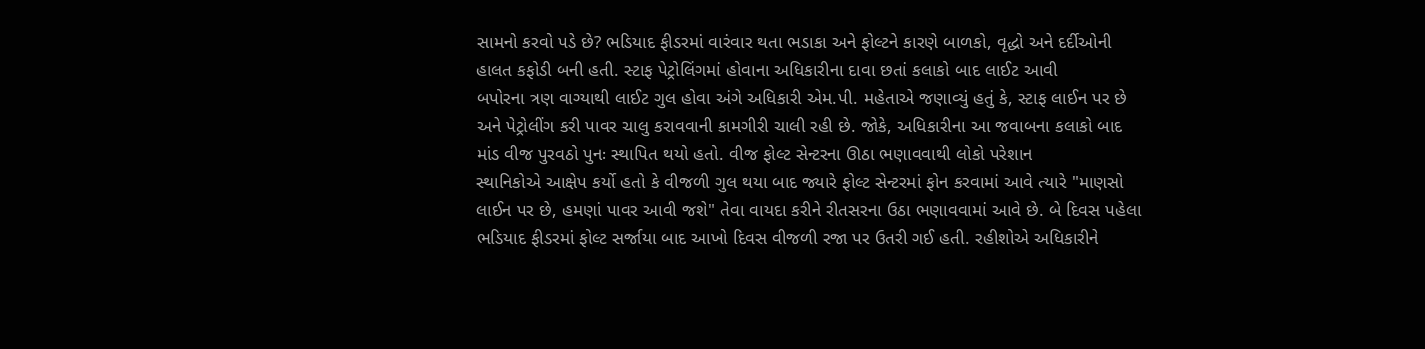સામનો કરવો પડે છે? ભડિયાદ ફીડરમાં વારંવાર થતા ભડાકા અને ફોલ્ટને કારણે બાળકો, વૃદ્ધો અને દર્દીઓની હાલત કફોડી બની હતી. સ્ટાફ પેટ્રોલિંગમાં હોવાના અધિકારીના દાવા છતાં કલાકો બાદ લાઈટ આવી
બપોરના ત્રણ વાગ્યાથી લાઈટ ગુલ હોવા અંગે અધિકારી એમ.પી. મહેતાએ જણાવ્યું હતું કે, સ્ટાફ લાઈન પર છે અને પેટ્રોલીંગ કરી પાવર ચાલુ કરાવવાની કામગીરી ચાલી રહી છે. જોકે, અધિકારીના આ જવાબના કલાકો બાદ માંડ વીજ પુરવઠો પુનઃ સ્થાપિત થયો હતો. વીજ ફોલ્ટ સેન્ટરના ઊઠા ભણાવવાથી લોકો પરેશાન
સ્થાનિકોએ આક્ષેપ કર્યો હતો કે વીજળી ગુલ થયા બાદ જ્યારે ફોલ્ટ સેન્ટરમાં ફોન કરવામાં આવે ત્યારે "માણસો લાઈન પર છે, હમણાં પાવર આવી જશે" તેવા વાયદા કરીને રીતસરના ઉઠા ભણાવવામાં આવે છે. બે દિવસ પહેલા ભડિયાદ ફીડરમાં ફોલ્ટ સર્જાયા બાદ આખો દિવસ વીજળી રજા પર ઉતરી ગઈ હતી. રહીશોએ અધિકારીને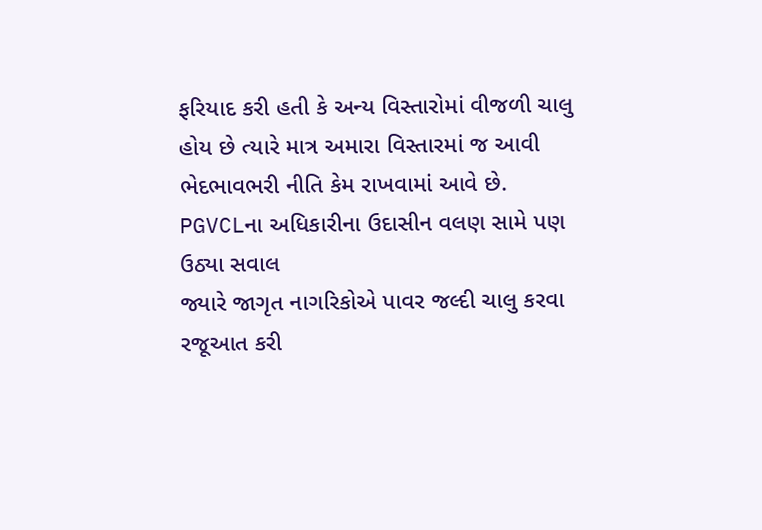ફરિયાદ કરી હતી કે અન્ય વિસ્તારોમાં વીજળી ચાલુ હોય છે ત્યારે માત્ર અમારા વિસ્તારમાં જ આવી ભેદભાવભરી નીતિ કેમ રાખવામાં આવે છે. PGVCLના અધિકારીના ઉદાસીન વલણ સામે પણ ઉઠ્યા સવાલ
જ્યારે જાગૃત નાગરિકોએ પાવર જલ્દી ચાલુ કરવા રજૂઆત કરી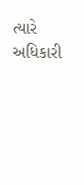ત્યારે અધિકારી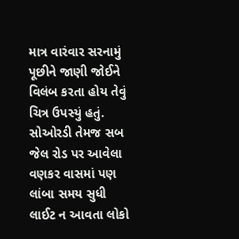માત્ર વારંવાર સરનામું પૂછીને જાણી જોઈને વિલંબ કરતા હોય તેવું ચિત્ર ઉપસ્યું હતું. સોઓરડી તેમજ સબ જેલ રોડ પર આવેલા વણકર વાસમાં પણ લાંબા સમય સુધી લાઈટ ન આવતા લોકો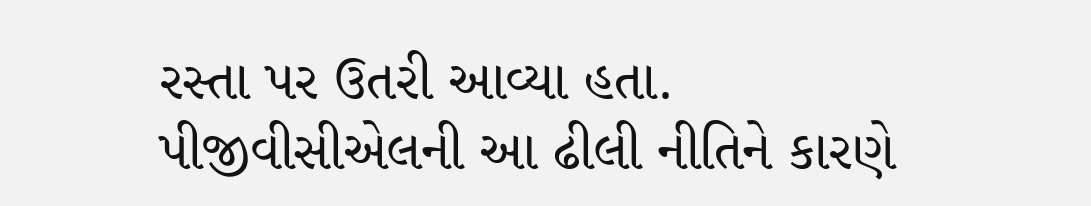રસ્તા પર ઉતરી આવ્યા હતા. પીજીવીસીએલની આ ઢીલી નીતિને કારણે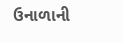ઉનાળાની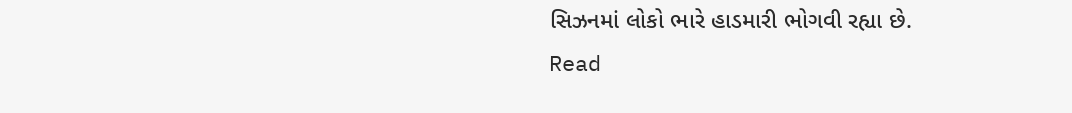સિઝનમાં લોકો ભારે હાડમારી ભોગવી રહ્યા છે.
Read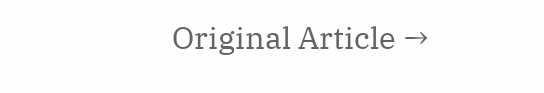Original Article →